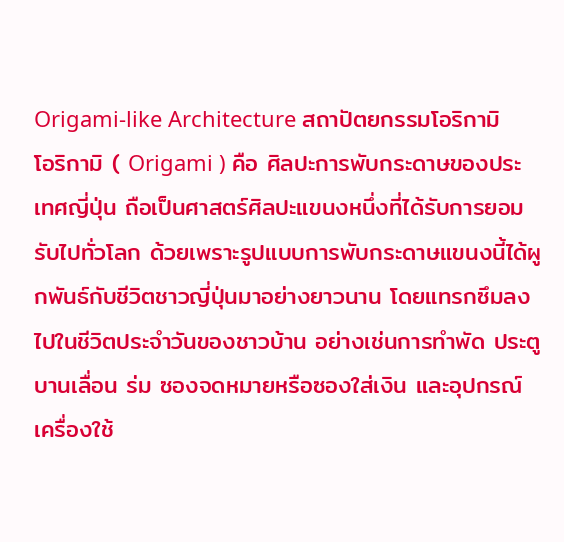Origami-like Architecture สถาปัตยกรรมโอริกามิ
โอริกามิ ( Origami ) คือ ศิลปะการพับกระดาษของประเทศญี่ปุ่น ถือเป็นศาสตร์ศิลปะแขนงหนึ่งที่ได้รับการยอมรับไปทั่วโลก ด้วยเพราะรูปแบบการพับกระดาษแขนงนี้ได้ผูกพันธ์กับชีวิตชาวญี่ปุ่นมาอย่างยาวนาน โดยแทรกซึมลงไปในชีวิตประจำวันของชาวบ้าน อย่างเช่นการทำพัด ประตูบานเลื่อน ร่ม ซองจดหมายหรือซองใส่เงิน และอุปกรณ์เครื่องใช้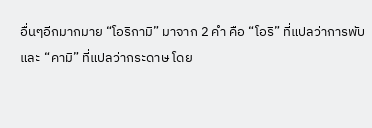อื่นๆอีกมากมาย “โอริกามิ” มาจาก 2 คำ คือ “โอริ” ที่แปลว่าการพับ และ “คามิ” ที่แปลว่ากระดาษ โดย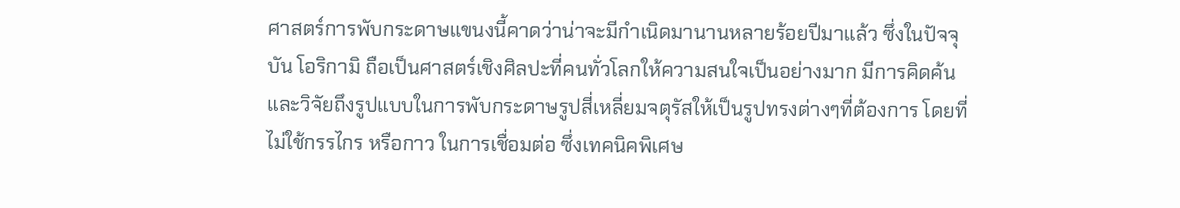ศาสตร์การพับกระดาษแขนงนี้คาดว่าน่าจะมีกำเนิดมานานหลายร้อยปีมาแล้ว ซึ่งในปัจจุบัน โอริกามิ ถือเป็นศาสตร์เชิงศิลปะที่คนทั่วโลกให้ความสนใจเป็นอย่างมาก มีการคิดค้นและวิจัยถึงรูปแบบในการพับกระดาษรูปสี่เหลี่ยมจตุรัสให้เป็นรูปทรงต่างๆที่ต้องการ โดยที่ไม่ใช้กรรไกร หรือกาว ในการเชื่อมต่อ ซึ่งเทคนิคพิเศษ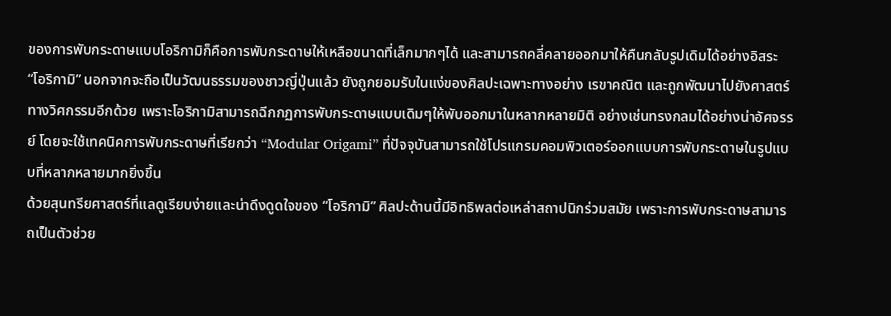ของการพับกระดาษแบบโอริกามิก็คือการพับกระดาษให้เหลือขนาดที่เล็กมากๆได้ และสามารถคลี่คลายออกมาให้คืนกลับรูปเดิมได้อย่างอิสระ
“โอริกามิ” นอกจากจะถือเป็นวัฒนธรรมของชาวญี่ปุ่นแล้ว ยังถูกยอมรับในแง่ของศิลปะเฉพาะทางอย่าง เรขาคณิต และถูกพัฒนาไปยังศาสตร์ทางวิศกรรมอีกด้วย เพราะโอริกามิสามารถฉีกกฏการพับกระดาษแบบเดิมๆให้พับออกมาในหลากหลายมิติ อย่างเช่นทรงกลมได้อย่างน่าอัศจรรย์ โดยจะใช้เทคนิคการพับกระดาษที่เรียกว่า “Modular Origami” ที่ปัจจุบันสามารถใช้โปรแกรมคอมพิวเตอร์ออกแบบการพับกระดาษในรูปแบบที่หลากหลายมากยิ่งขึ้น
ด้วยสุนทรียศาสตร์ที่แลดูเรียบง่ายและน่าดึงดูดใจของ “โอริกามิ” ศิลปะด้านนี้มีอิทธิพลต่อเหล่าสถาปนิกร่วมสมัย เพราะการพับกระดาษสามารถเป็นตัวช่วย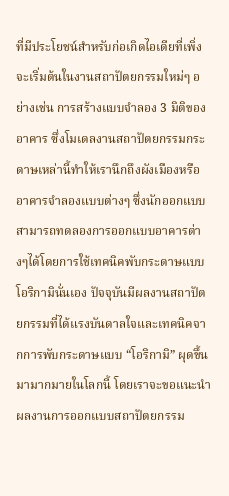ที่มีประโยชน์สำหรับก่อเกิดไอเดียที่เพิ่งจะเริ่มต้นในงานสถาปัตยกรรมใหม่ๆ อย่างเช่น การสร้างแบบจำลอง 3 มิติของอาคาร ซึ่งโมเดลงานสถาปัตยกรรมกระดาษเหล่านี้ทำให้เรานึกถึงผังเมืองหรืออาคารจำลองแบบต่างๆ ซึ่งนักออกแบบสามารถทดลองการออกแบบอาคารต่างๆได้โดยการใช้เทคนิคพับกระดาษแบบโอริกามินั่นเอง ปัจจุบันมีผลงานสถาปัตยกรรมที่ได้แรงบันดาลใจและเทคนิคจากการพับกระดาษแบบ “โอริกามิ” ผุดขึ้นมามากมายในโลกนี้ โดยเราจะขอแนะนำผลงานการออกแบบสถาปัตยกรรม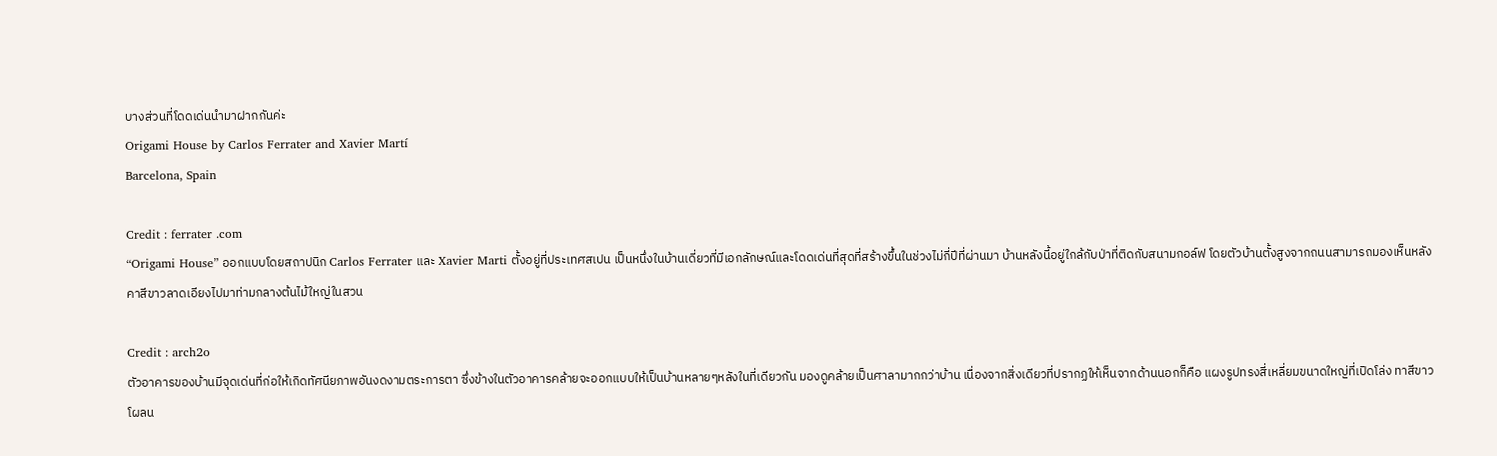บางส่วนที่โดดเด่นนำมาฝากกันค่ะ
Origami House by Carlos Ferrater and Xavier Martí
Barcelona, Spain

Credit : ferrater .com
“Origami House” ออกแบบโดยสถาปนิก Carlos Ferrater และ Xavier Marti ตั้งอยู่ที่ประเทศสเปน เป็นหนึ่งในบ้านเดี่ยวที่มีเอกลักษณ์และโดดเด่นที่สุดที่สร้างขึ้นในช่วงไม่กี่ปีที่ผ่านมา บ้านหลังนี้อยู่ใกล้กับป่าที่ติดกับสนามกอล์ฟ โดยตัวบ้านตั้งสูงจากถนนสามารถมองเห็นหลังคาสีขาวลาดเอียงไปมาท่ามกลางต้นไม้ใหญ่ในสวน

Credit : arch2o
ตัวอาคารของบ้านมีจุดเด่นที่ก่อให้เกิดทัศนียภาพอันงดงามตระการตา ซึ่งข้างในตัวอาคารคล้ายจะออกแบบให้เป็นบ้านหลายๆหลังในที่เดียวกัน มองดูคล้ายเป็นศาลามากกว่าบ้าน เนื่องจากสิ่งเดียวที่ปรากฏให้เห็นจากด้านนอกก็คือ แผงรูปทรงสี่เหลี่ยมขนาดใหญ่ที่เปิดโล่ง ทาสีขาวโผลน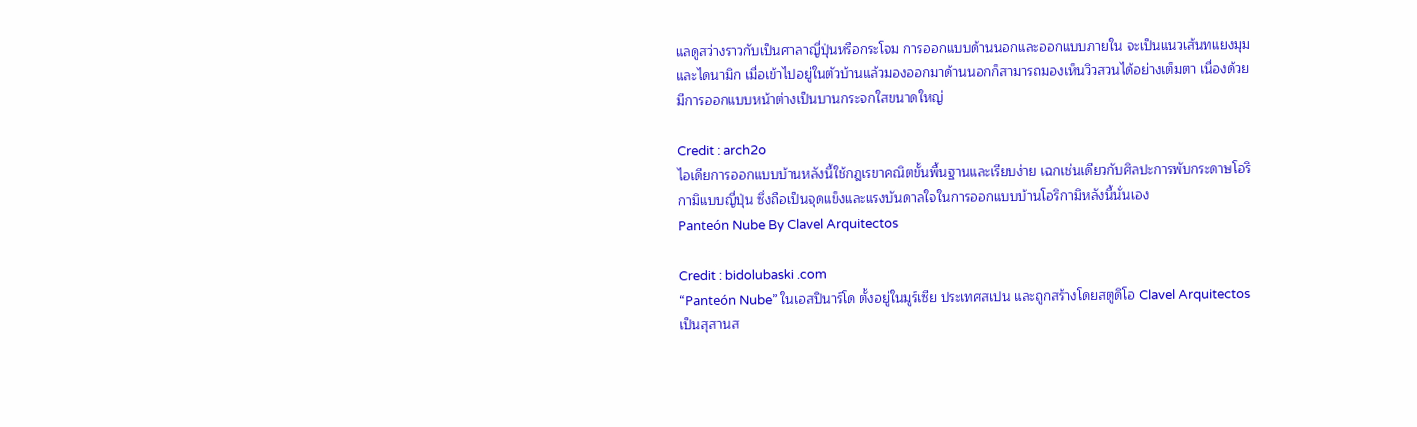แลดูสว่างราวกับเป็นศาลาญี่ปุ่นหรือกระโจม การออกแบบด้านนอกและออกแบบภายใน จะเป็นแนวเส้นทแยงมุมและไดนามิก เมื่อเข้าไปอยู่ในตัวบ้านแล้วมองออกมาด้านนอกก็สามารถมองเห็นวิวสวนได้อย่างเต็มตา เนื่องด้วยมีการออกแบบหน้าต่างเป็นบานกระจกใสขนาดใหญ่

Credit : arch2o
ไอเดียการออกแบบบ้านหลังนี้ใช้กฎเรขาคณิตขั้นพื้นฐานและเรียบง่าย เฉกเช่นเดียวกับศิลปะการพับกระดาษโอริกามิแบบญี่ปุ่น ซึ่งถือเป็นจุดแข็งและแรงบันดาลใจในการออกแบบบ้านโอริกามิหลังนี้นั่นเอง
Panteón Nube By Clavel Arquitectos

Credit : bidolubaski .com
“Panteón Nube” ในเอสปินาร์โด ตั้งอยู่ในมูร์เซีย ประเทศสเปน และถูกสร้างโดยสตูดิโอ Clavel Arquitectos เป็นสุสานส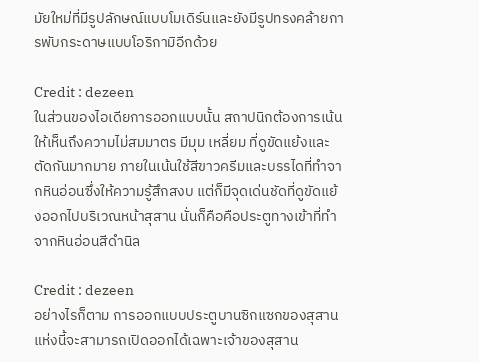มัยใหม่ที่มีรูปลักษณ์แบบโมเดิร์นและยังมีรูปทรงคล้ายการพับกระดาษแบบโอริกามิอีกด้วย

Credit : dezeen
ในส่วนของไอเดียการออกแบบนั้น สถาปนิกต้องการเน้นให้เห็นถึงความไม่สมมาตร มีมุม เหลี่ยม ที่ดูขัดแย้งและตัดกันมากมาย ภายในเน้นใช้สีขาวครีมและบรรไดที่ทำจากหินอ่อนซึ่งให้ความรู้สึกสงบ แต่ก็มีจุดเด่นชัดที่ดูขัดแย้งออกไปบริเวณหน้าสุสาน นั่นก็คือคือประตูทางเข้าที่ทำจากหินอ่อนสีดำนิล

Credit : dezeen
อย่างไรก็ตาม การออกแบบประตูบานซิกแซกของสุสานแห่งนี้จะสามารถเปิดออกได้เฉพาะเจ้าของสุสาน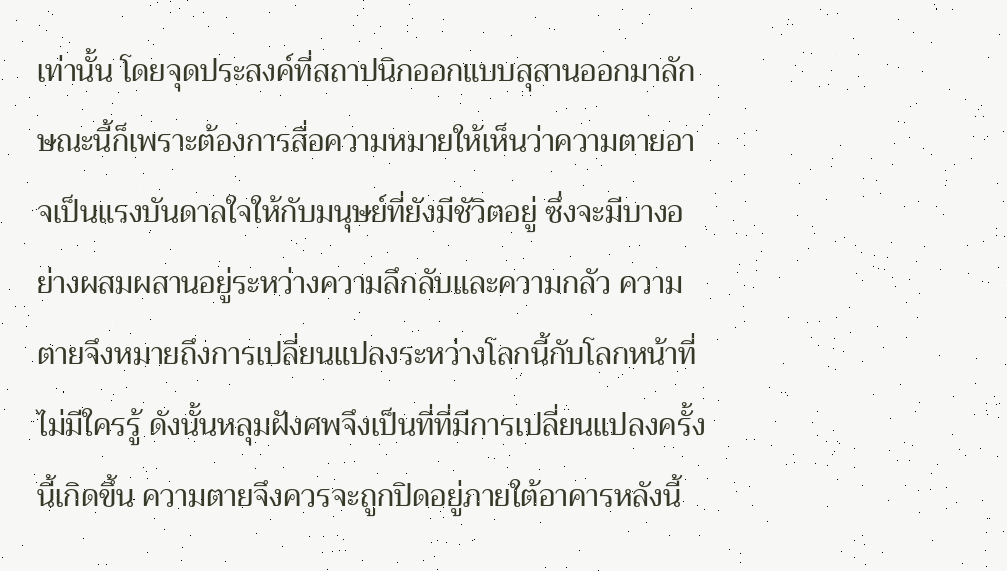เท่านั้น โดยจุดประสงค์ที่สถาปนิกออกแบบสุสานออกมาลักษณะนี้ก็เพราะต้องการสื่อความหมายให้เห็นว่าความตายอาจเป็นแรงบันดาลใจให้กับมนุษย์ที่ยังมีชัวิตอยู่ ซึ่งจะมีบางอย่างผสมผสานอยู่ระหว่างความลึกลับและความกลัว ความตายจึงหมายถึงการเปลี่ยนแปลงระหว่างโลกนี้กับโลกหน้าที่ไม่มีใครรู้ ดังนั้นหลุมฝังศพจึงเป็นที่ที่มีการเปลี่ยนแปลงครั้งนี้เกิดขึ้น ความตายจึงควรจะถูกปิดอยู่ภายใต้อาคารหลังนี้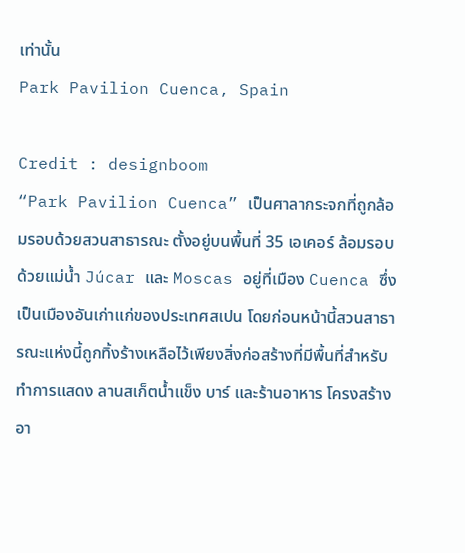เท่านั้น
Park Pavilion Cuenca, Spain

Credit : designboom
“Park Pavilion Cuenca” เป็นศาลากระจกที่ถูกล้อมรอบด้วยสวนสาธารณะ ตั้งอยู่บนพื้นที่ 35 เอเคอร์ ล้อมรอบด้วยแม่น้ำ Júcar และ Moscas อยู่ที่เมือง Cuenca ซึ่งเป็นเมืองอันเก่าแก่ของประเทศสเปน โดยก่อนหน้านี้สวนสาธารณะแห่งนี้ถูกทิ้งร้างเหลือไว้เพียงสิ่งก่อสร้างที่มีพื้นที่สำหรับทำการแสดง ลานสเก็ตน้ำแข็ง บาร์ และร้านอาหาร โครงสร้างอา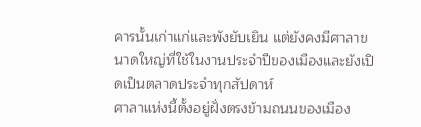คารนั้นเก่าแก่และพังยับเยิน แต่ยังคงมีศาลาขนาดใหญ่ที่ใช้ในงานประจำปีของเมืองและยังเปิดเป็นตลาดประจำทุกสัปดาห์
ศาลาแห่งนี้ตั้งอยู่ฝั่งตรงข้ามถนนของเมือง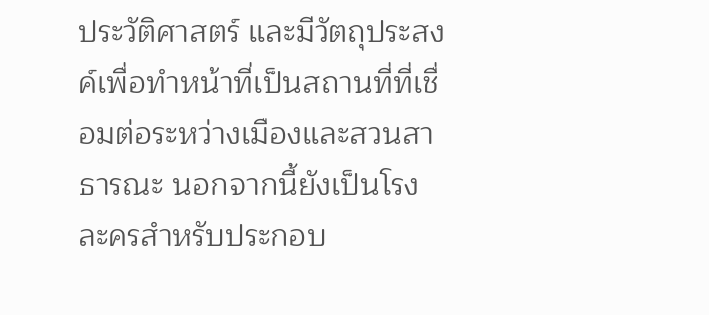ประวัติศาสตร์ และมีวัตถุประสงค์เพื่อทำหน้าที่เป็นสถานที่ที่เชื่อมต่อระหว่างเมืองและสวนสาธารณะ นอกจากนี้ยังเป็นโรงละครสำหรับประกอบ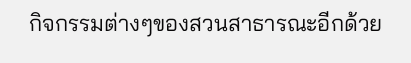กิจกรรมต่างๆของสวนสาธารณะอีกด้วย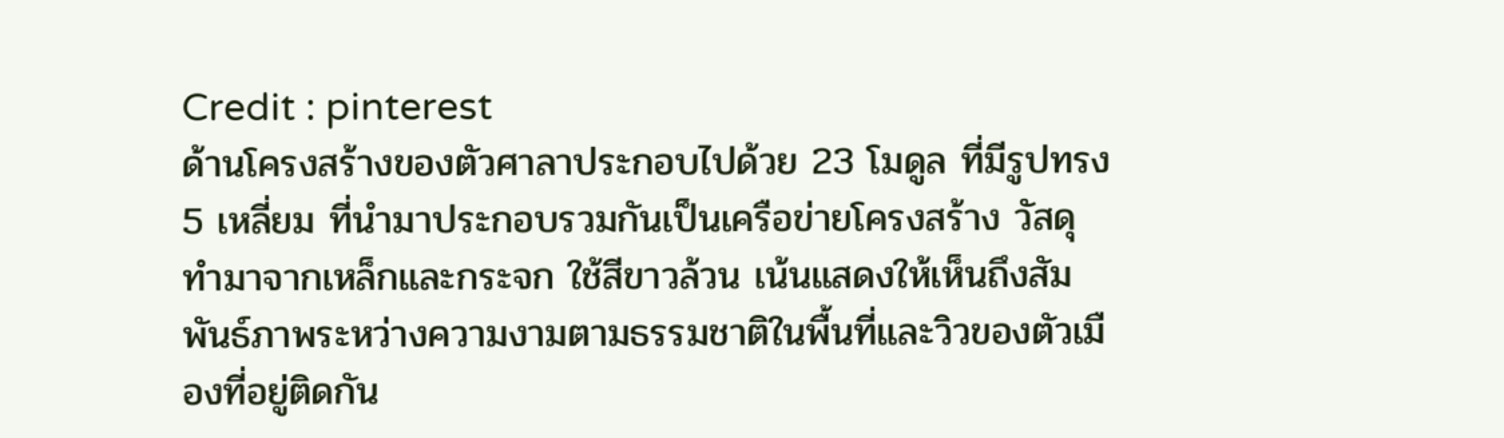Credit : pinterest
ด้านโครงสร้างของตัวศาลาประกอบไปด้วย 23 โมดูล ที่มีรูปทรง 5 เหลี่ยม ที่นำมาประกอบรวมกันเป็นเครือข่ายโครงสร้าง วัสดุทำมาจากเหล็กและกระจก ใช้สีขาวล้วน เน้นแสดงให้เห็นถึงสัมพันธ์ภาพระหว่างความงามตามธรรมชาติในพื้นที่และวิวของตัวเมืองที่อยู่ติดกัน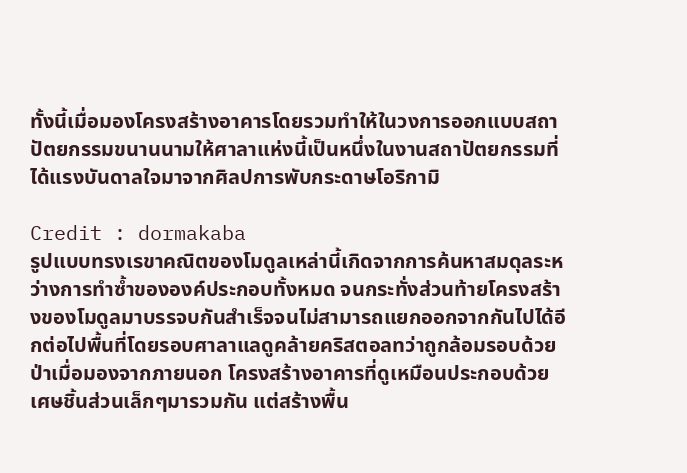ทั้งนี้เมื่อมองโครงสร้างอาคารโดยรวมทำให้ในวงการออกแบบสถาปัตยกรรมขนานนามให้ศาลาแห่งนี้เป็นหนึ่งในงานสถาปัตยกรรมที่ได้แรงบันดาลใจมาจากศิลปการพับกระดาษโอริกามิ

Credit : dormakaba
รูปแบบทรงเรขาคณิตของโมดูลเหล่านี้เกิดจากการค้นหาสมดุลระหว่างการทำซ้ำขององค์ประกอบทั้งหมด จนกระทั่งส่วนท้ายโครงสร้างของโมดูลมาบรรจบกันสำเร็จจนไม่สามารถแยกออกจากกันไปได้อีกต่อไปพื้นที่โดยรอบศาลาแลดูคล้ายคริสตอลทว่าถูกล้อมรอบด้วยป่าเมื่อมองจากภายนอก โครงสร้างอาคารที่ดูเหมือนประกอบด้วยเศษชิ้นส่วนเล็กๆมารวมกัน แต่สร้างพื้น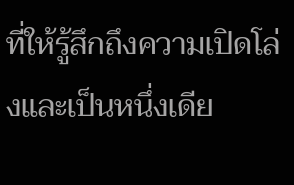ที่ให้รู้สึกถึงความเปิดโล่งและเป็นหนึ่งเดีย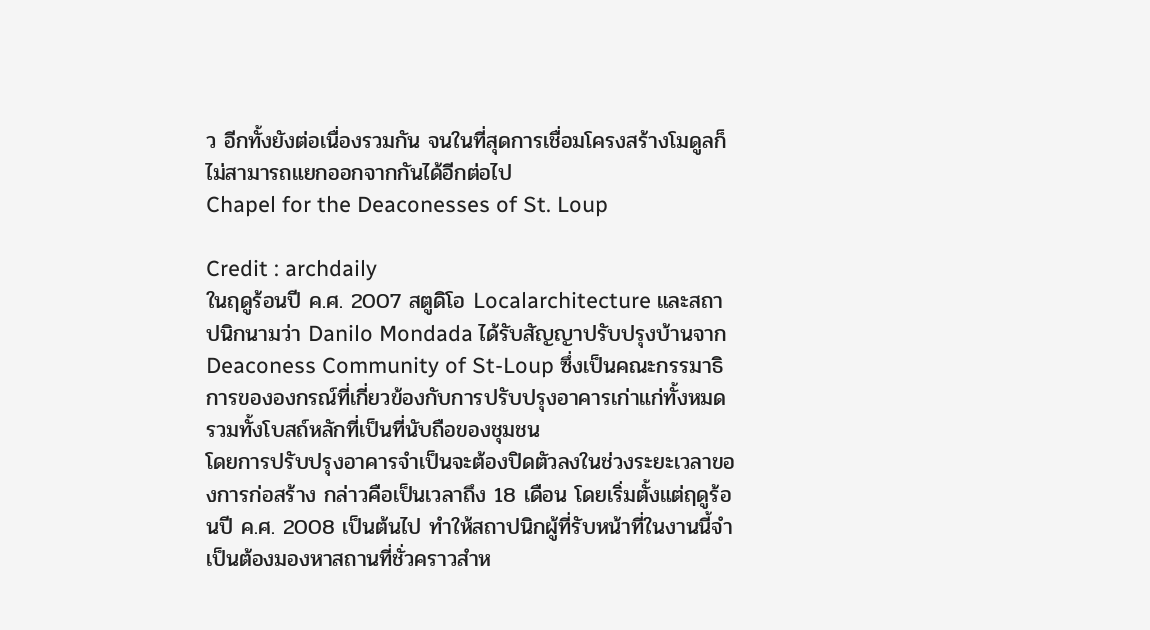ว อีกทั้งยังต่อเนื่องรวมกัน จนในที่สุดการเชื่อมโครงสร้างโมดูลก็ไม่สามารถแยกออกจากกันได้อีกต่อไป
Chapel for the Deaconesses of St. Loup

Credit : archdaily
ในฤดูร้อนปี ค.ศ. 2007 สตูดิโอ Localarchitecture และสถาปนิกนามว่า Danilo Mondada ได้รับสัญญาปรับปรุงบ้านจาก Deaconess Community of St-Loup ซึ่งเป็นคณะกรรมาธิการขององกรณ์ที่เกี่ยวข้องกับการปรับปรุงอาคารเก่าแก่ทั้งหมด รวมทั้งโบสถ์หลักที่เป็นที่นับถือของชุมชน
โดยการปรับปรุงอาคารจำเป็นจะต้องปิดตัวลงในช่วงระยะเวลาของการก่อสร้าง กล่าวคือเป็นเวลาถึง 18 เดือน โดยเริ่มตั้งแต่ฤดูร้อนปี ค.ศ. 2008 เป็นต้นไป ทำให้สถาปนิกผู้ที่รับหน้าที่ในงานนี้จำเป็นต้องมองหาสถานที่ชั่วคราวสำห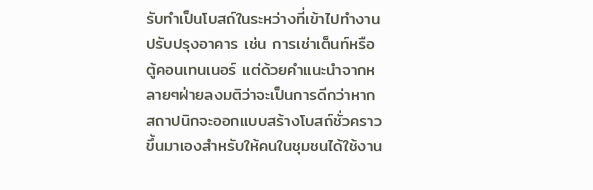รับทำเป็นโบสถ์ในระหว่างที่เข้าไปทำงานปรับปรุงอาคาร เช่น การเช่าเต็นท์หรือตู้คอนเทนเนอร์ แต่ด้วยคำแนะนำจากหลายๆฝ่ายลงมติว่าจะเป็นการดีกว่าหากสถาปนิกจะออกแบบสร้างโบสถ์ชั่วคราวขึ้นมาเองสำหรับให้คนในชุมชนได้ใช้งาน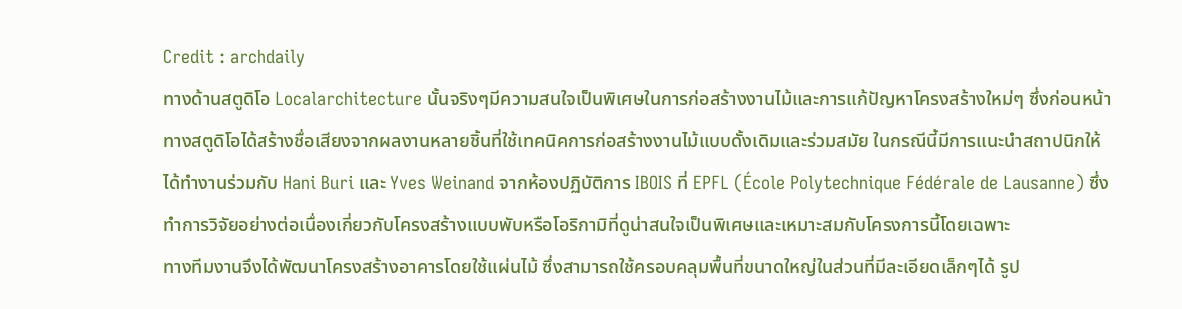Credit : archdaily
ทางด้านสตูดิโอ Localarchitecture นั้นจริงๆมีความสนใจเป็นพิเศษในการก่อสร้างงานไม้และการแก้ปัญหาโครงสร้างใหม่ๆ ซึ่งก่อนหน้าทางสตูดิโอได้สร้างชื่อเสียงจากผลงานหลายชิ้นที่ใช้เทคนิคการก่อสร้างงานไม้แบบดั้งเดิมและร่วมสมัย ในกรณีนี้มีการแนะนำสถาปนิกให้ได้ทำงานร่วมกับ Hani Buri และ Yves Weinand จากห้องปฏิบัติการ IBOIS ที่ EPFL (École Polytechnique Fédérale de Lausanne) ซึ่งทำการวิจัยอย่างต่อเนื่องเกี่ยวกับโครงสร้างแบบพับหรือโอริกามิที่ดูน่าสนใจเป็นพิเศษและเหมาะสมกับโครงการนี้โดยเฉพาะ
ทางทีมงานจึงได้พัฒนาโครงสร้างอาคารโดยใช้แผ่นไม้ ซึ่งสามารถใช้ครอบคลุมพื้นที่ขนาดใหญ่ในส่วนที่มีละเอียดเล็กๆได้ รูป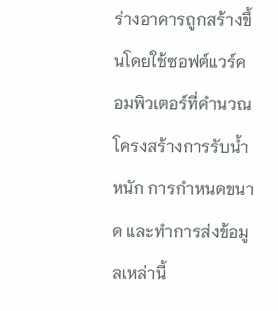ร่างอาคารถูกสร้างขึ้นโดยใช้ซอฟต์แวร์คอมพิวเตอร์ที่คำนวณโครงสร้างการรับน้ำหนัก การกำหนดขนาด และทำการส่งข้อมูลเหล่านี้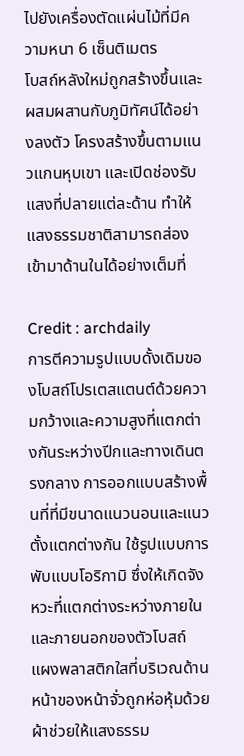ไปยังเครื่องตัดแผ่นไม้ที่มีความหนา 6 เซ็นติเมตร
โบสถ์หลังใหม่ถูกสร้างขึ้นและผสมผสานกับภูมิทัศน์ได้อย่างลงตัว โครงสร้างขึ้นตามแนวแกนหุบเขา และเปิดช่องรับแสงที่ปลายแต่ละด้าน ทำให้แสงธรรมชาติสามารถส่องเข้ามาด้านในได้อย่างเต็มที่

Credit : archdaily
การตีความรูปแบบดั้งเดิมของโบสถ์โปรเตสแตนต์ด้วยความกว้างและความสูงที่แตกต่างกันระหว่างปีกและทางเดินตรงกลาง การออกแบบสร้างพื้นที่ที่มีขนาดแนวนอนและแนวตั้งแตกต่างกัน ใช้รูปแบบการพับแบบโอริกามิ ซึ่งให้เกิดจังหวะที่แตกต่างระหว่างภายในและภายนอกของตัวโบสถ์
แผงพลาสติกใสที่บริเวณด้านหน้าของหน้าจั่วถูกห่อหุ้มด้วยผ้าช่วยให้แสงธรรม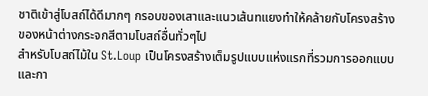ชาติเข้าสู่โบสถ์ได้ดีมากๆ กรอบของเสาและแนวเส้นทแยงทำให้คล้ายกับโครงสร้างของหน้าต่างกระจกสีตามโบสถ์อื่นทั่วๆไป
สำหรับโบสถ์ไม้ใน St.Loup เป็นโครงสร้างเต็มรูปแบบแห่งแรกที่รวมการออกแบบและกา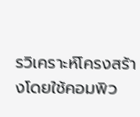รวิเคราะห์โครงสร้างโดยใช้คอมพิว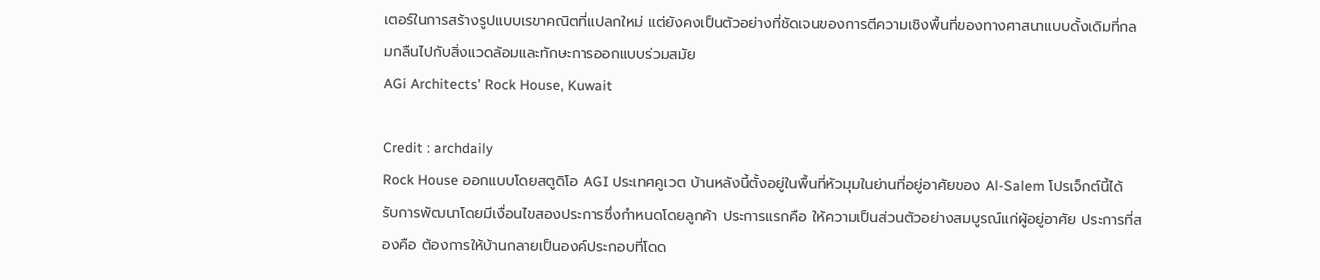เตอร์ในการสร้างรูปแบบเรขาคณิตที่แปลกใหม่ แต่ยังคงเป็นตัวอย่างที่ชัดเจนของการตีความเชิงพื้นที่ของทางศาสนาแบบดั้งเดิมที่กลมกลืนไปกับสิ่งแวดล้อมและทักษะการออกแบบร่วมสมัย
AGi Architects’ Rock House, Kuwait

Credit : archdaily
Rock House ออกแบบโดยสตูดิโอ AGI ประเทศคูเวต บ้านหลังนี้ตั้งอยู่ในพื้นที่หัวมุมในย่านที่อยู่อาศัยของ Al-Salem โปรเจ็กต์นี้ได้รับการพัฒนาโดยมีเงื่อนไขสองประการซึ่งกำหนดโดยลูกค้า ประการแรกคือ ให้ความเป็นส่วนตัวอย่างสมบูรณ์แก่ผู้อยู่อาศัย ประการที่สองคือ ต้องการให้บ้านกลายเป็นองค์ประกอบที่โดด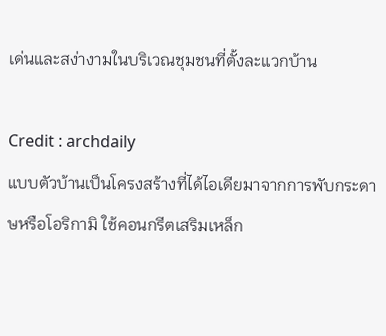เด่นและสง่างามในบริเวณชุมชนที่ตั้งละแวกบ้าน

Credit : archdaily
แบบตัวบ้านเป็นโครงสร้างที่ได้ไอเดียมาจากการพับกระดาษหรือโอริกามิ ใช้คอนกรีตเสริมเหล็ก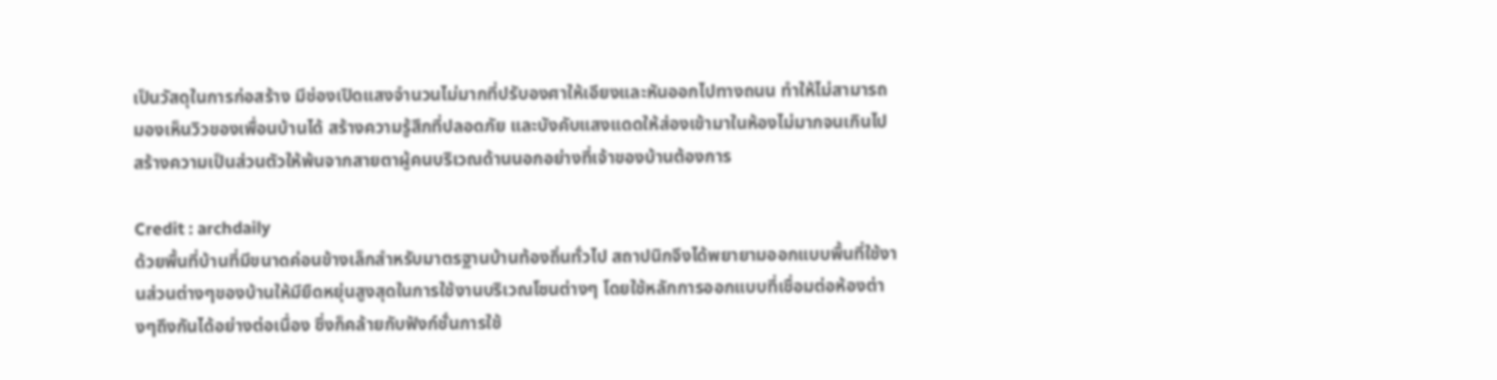เป็นวัสดุในการก่อสร้าง มีช่องเปิดแสงจำนวนไม่มากที่ปรับองศาให้เอียงและหันออกไปทางถนน ทำให้ไม่สามารถมองเห็นวิวของเพื่อนบ้านได้ สร้างความรู้สึกที่ปลอดภัย และบังคับแสงแดดให้ส่องเข้ามาในห้องไม่มากจนเกินไป สร้างความเป็นส่วนตัวให้พ้นจากสายตาผู้คนบริเวณด้านนอกอย่างที่เจ้าของบ้านต้องการ

Credit : archdaily
ด้วยพื้นที่บ้านที่มีขนาดค่อนข้างเล็กสำหรับมาตรฐานบ้านท้องถิ่นทั่วไป สถาปนิกจึงได้พยายามออกแบบพื้นที่ใช้งานส่วนต่างๆของบ้านให้มียืดหยุ่นสูงสุดในการใช้งานบริเวณโซนต่างๆ โดยใช้หลักการออกแบบที่เชื่อมต่อห้องต่างๆถึงกันได้อย่างต่อเนื่อง ซึ่งก็คล้ายกับฟังก์ชั่นการใช้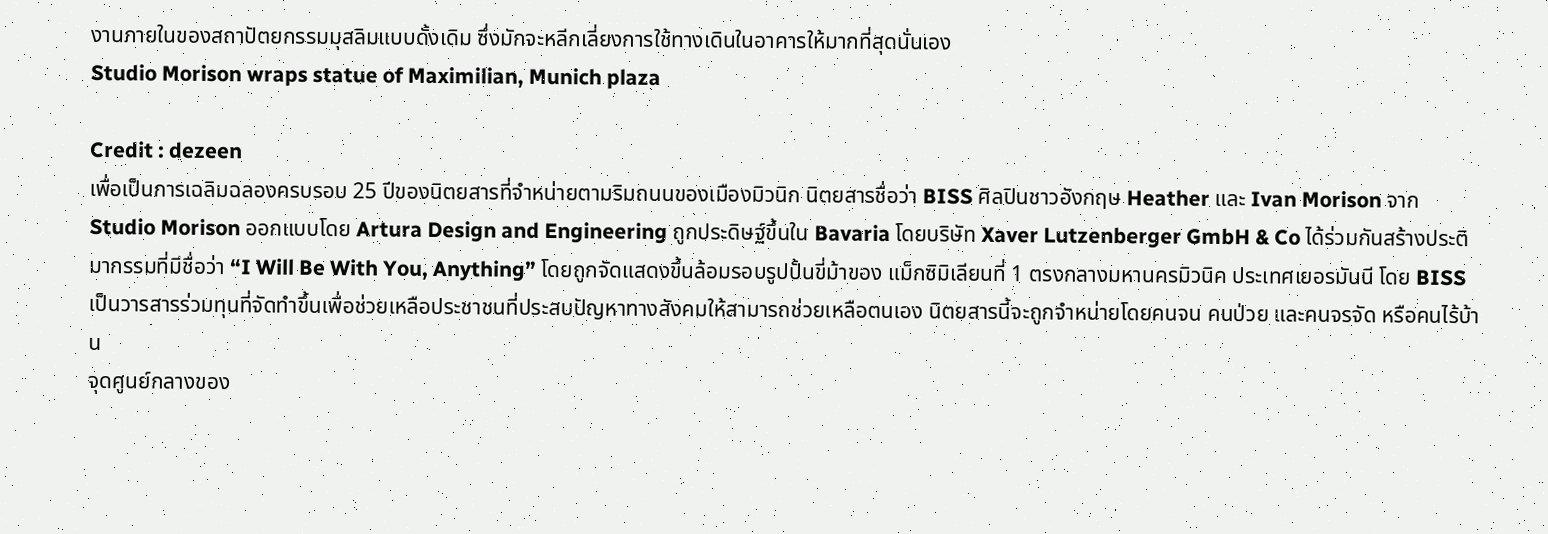งานภายในของสถาปัตยกรรมมุสลิมแบบดั้งเดิม ซึ่งมักจะหลีกเลี่ยงการใช้ทางเดินในอาคารให้มากที่สุดนั่นเอง
Studio Morison wraps statue of Maximilian, Munich plaza

Credit : dezeen
เพื่อเป็นการเฉลิมฉลองครบรอบ 25 ปีของนิตยสารที่จำหน่ายตามริมถนนของเมืองมิวนิก นิตยสารชื่อว่า BISS ศิลปินชาวอังกฤษ Heather และ Ivan Morison จาก Studio Morison ออกแบบโดย Artura Design and Engineering ถูกประดิษฐ์ขึ้นใน Bavaria โดยบริษัท Xaver Lutzenberger GmbH & Co ได้ร่วมกันสร้างประติมากรรมที่มีชื่อว่า “I Will Be With You, Anything” โดยถูกจัดแสดงขึ้นล้อมรอบรูปปั้นขี่ม้าของ แม็กซิมิเลียนที่ 1 ตรงกลางมหานครมิวนิค ประเทศเยอรมันนี โดย BISS เป็นวารสารร่วมทุนที่จัดทำขึ้นเพื่อช่วยเหลือประชาชนที่ประสบปัญหาทางสังคมให้สามารถช่วยเหลือตนเอง นิตยสารนี้จะถูกจำหน่ายโดยคนจน คนป่วย และคนจรจัด หรือคนไร้บ้าน
จุดศูนย์กลางของ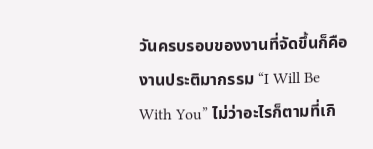วันครบรอบของงานที่จัดขึ้นก็คือ งานประติมากรรม “I Will Be With You” ไม่ว่าอะไรก็ตามที่เกิ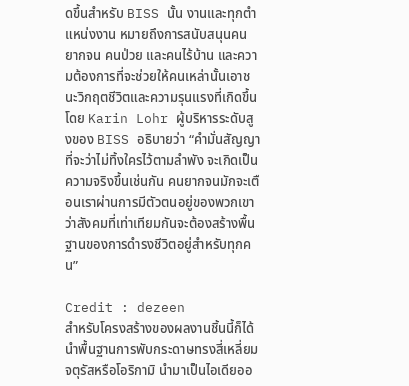ดขึ้นสำหรับ BISS นั้น งานและทุกตำแหน่งงาน หมายถึงการสนับสนุนคนยากจน คนป่วย และคนไร้บ้าน และความต้องการที่จะช่วยให้คนเหล่านั้นเอาชนะวิกฤตชีวิตและความรุนแรงที่เกิดขึ้น โดย Karin Lohr ผู้บริหารระดับสูงของ BISS อธิบายว่า “คำมั่นสัญญาที่จะว่าไม่ทิ้งใครไว้ตามลำพัง จะเกิดเป็นความจริงขึ้นเช่นกัน คนยากจนมักจะเตือนเราผ่านการมีตัวตนอยู่ของพวกเขา ว่าสังคมที่เท่าเทียมกันจะต้องสร้างพื้นฐานของการดำรงชีวิตอยู่สำหรับทุกคน”

Credit : dezeen
สำหรับโครงสร้างของผลงานชิ้นนี้ก็ได้นำพื้นฐานการพับกระดาษทรงสี่เหลี่ยมจตุรัสหรือโอริกามิ นำมาเป็นไอเดียออ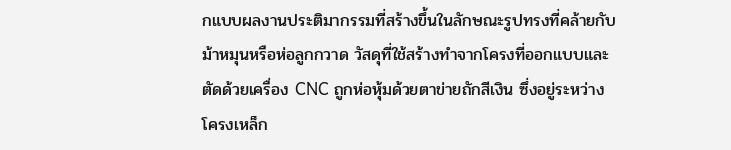กแบบผลงานประติมากรรมที่สร้างขึ้นในลักษณะรูปทรงที่คล้ายกับม้าหมุนหรือห่อลูกกวาด วัสดุที่ใช้สร้างทำจากโครงที่ออกแบบและตัดด้วยเครื่อง CNC ถูกห่อหุ้มด้วยตาข่ายถักสีเงิน ซึ่งอยู่ระหว่างโครงเหล็ก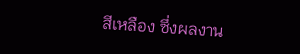สีเหลือง ซึ่งผลงาน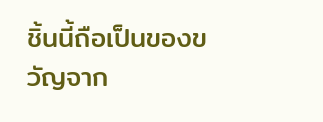ชิ้นนี้ถือเป็นของขวัญจาก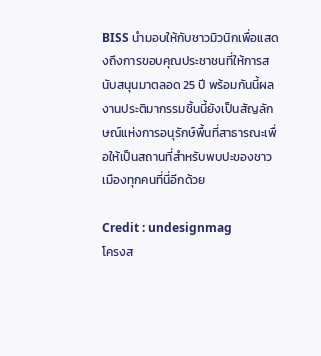BISS นำมอบให้กับชาวมิวนิกเพื่อแสดงถึงการขอบคุณประชาชนที่ให้การสนับสนุนมาตลอด 25 ปี พร้อมกันนี้ผลงานประติมากรรมชิ้นนี้ยังเป็นสัญลักษณ์แห่งการอนุรักษ์พื้นที่สาธารณะเพื่อให้เป็นสถานที่สำหรับพบปะของชาวเมืองทุกคนที่นี่อีกด้วย

Credit : undesignmag
โครงส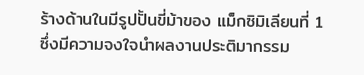ร้างด้านในมีรูปปั้นขี่ม้าของ แม็กซิมิเลียนที่ 1 ซึ่งมีความจงใจนำผลงานประติมากรรม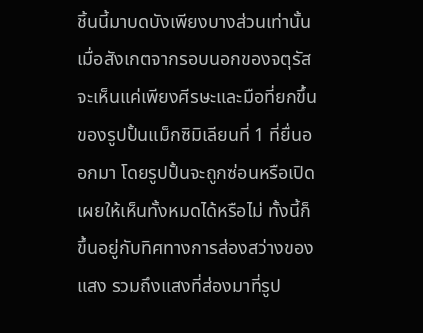ชิ้นนี้มาบดบังเพียงบางส่วนเท่านั้น เมื่อสังเกตจากรอบนอกของจตุรัส จะเห็นแค่เพียงศีรษะและมือที่ยกขึ้นของรูปปั้นแม็กซิมิเลียนที่ 1 ที่ยื่นออกมา โดยรูปปั้นจะถูกซ่อนหรือเปิดเผยให้เห็นทั้งหมดได้หรือไม่ ทั้งนี้ก็ขึ้นอยู่กับทิศทางการส่องสว่างของแสง รวมถึงแสงที่ส่องมาที่รูป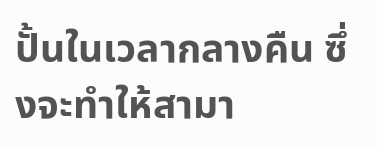ปั้นในเวลากลางคืน ซึ่งจะทำให้สามา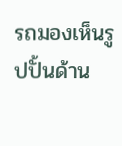รถมองเห็นรูปปั้นด้าน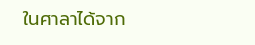ในศาลาได้จาก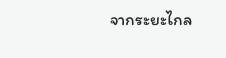จากระยะไกล